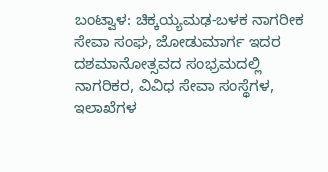ಬಂಟ್ವಾಳ: ಚಿಕ್ಕಯ್ಯಮಢ-ಬಳಕ ನಾಗರೀಕ ಸೇವಾ ಸಂಘ, ಜೋಡುಮಾರ್ಗ ಇದರ ದಶಮಾನೋತ್ಸವದ ಸಂಭ್ರಮದಲ್ಲಿ ನಾಗರಿಕರ, ವಿವಿಧ ಸೇವಾ ಸಂಸ್ಥೆಗಳ, ಇಲಾಖೆಗಳ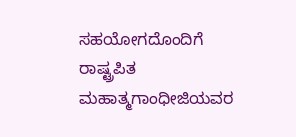ಸಹಯೋಗದೊಂದಿಗೆ ರಾಷ್ಟ್ರಪಿತ ಮಹಾತ್ಮಗಾಂಧೀಜಿಯವರ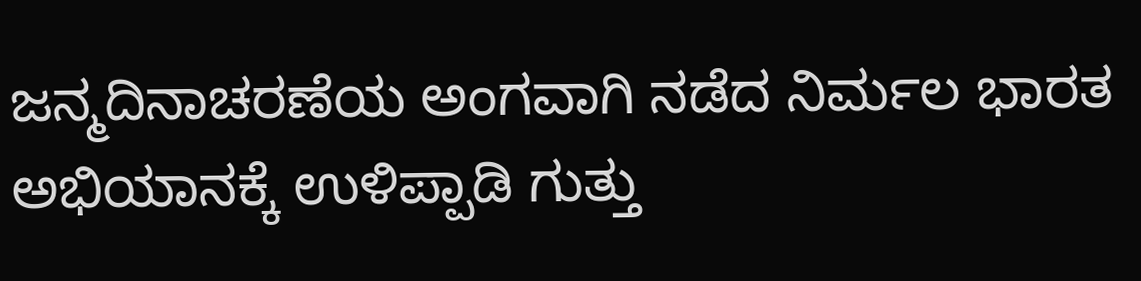ಜನ್ಮದಿನಾಚರಣೆಯ ಅಂಗವಾಗಿ ನಡೆದ ನಿರ್ಮಲ ಭಾರತ ಅಭಿಯಾನಕ್ಕೆ ಉಳಿಪ್ಪಾಡಿ ಗುತ್ತು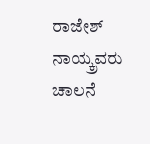ರಾಜೇಶ್ ನಾಯ್ಕ್ರವರು ಚಾಲನೆ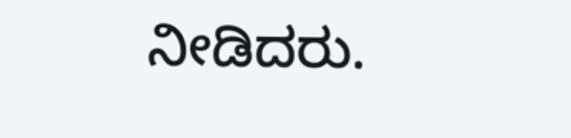ನೀಡಿದರು.